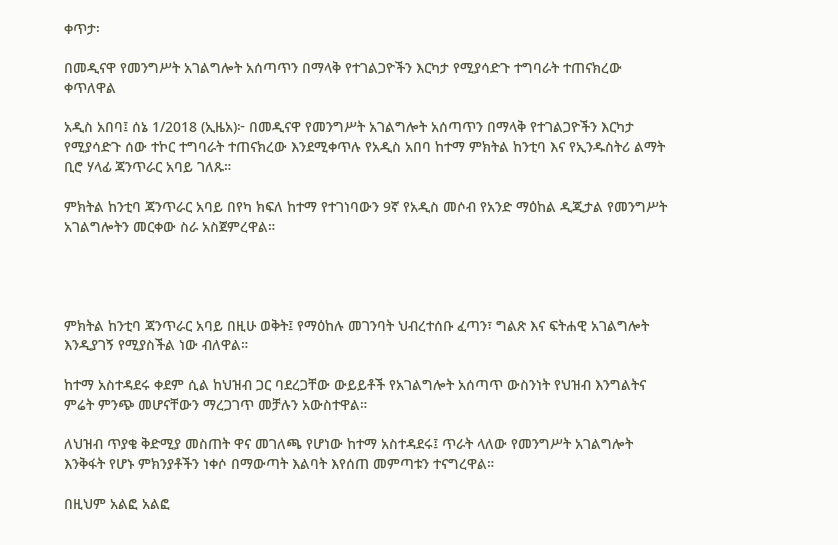ቀጥታ፡

በመዲናዋ የመንግሥት አገልግሎት አሰጣጥን በማላቅ የተገልጋዮችን እርካታ የሚያሳድጉ ተግባራት ተጠናክረው ቀጥለዋል

አዲስ አበባ፤ ሰኔ 1/2018 (ኢዜአ)፦ በመዲናዋ የመንግሥት አገልግሎት አሰጣጥን በማላቅ የተገልጋዮችን እርካታ የሚያሳድጉ ሰው ተኮር ተግባራት ተጠናክረው እንደሚቀጥሉ የአዲስ አበባ ከተማ ምክትል ከንቲባ እና የኢንዱስትሪ ልማት ቢሮ ሃላፊ ጃንጥራር አባይ ገለጹ።

ምክትል ከንቲባ ጃንጥራር አባይ በየካ ክፍለ ከተማ የተገነባውን 9ኛ የአዲስ መሶብ የአንድ ማዕከል ዲጂታል የመንግሥት አገልግሎትን መርቀው ስራ አስጀምረዋል።




ምክትል ከንቲባ ጃንጥራር አባይ በዚሁ ወቅት፤ የማዕከሉ መገንባት ህብረተሰቡ ፈጣን፣ ግልጽ እና ፍትሐዊ አገልግሎት እንዲያገኝ የሚያስችል ነው ብለዋል።

ከተማ አስተዳደሩ ቀደም ሲል ከህዝብ ጋር ባደረጋቸው ውይይቶች የአገልግሎት አሰጣጥ ውስንነት የህዝብ እንግልትና ምሬት ምንጭ መሆናቸውን ማረጋገጥ መቻሉን አውስተዋል።

ለህዝብ ጥያቄ ቅድሚያ መስጠት ዋና መገለጫ የሆነው ከተማ አስተዳደሩ፤ ጥራት ላለው የመንግሥት አገልግሎት እንቅፋት የሆኑ ምክንያቶችን ነቀሶ በማውጣት እልባት እየሰጠ መምጣቱን ተናግረዋል።

በዚህም አልፎ አልፎ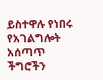ይስተዋሉ የነበሩ የአገልግሎት አሰጣጥ ችግሮችን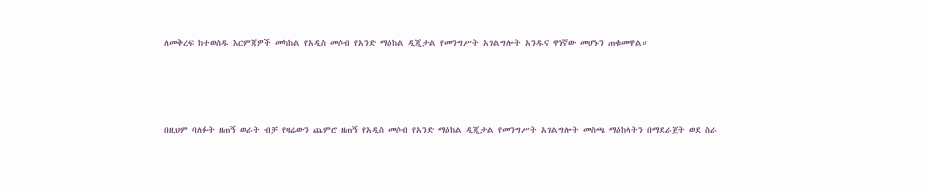ለመቅረፍ ከተወሰዱ እርምጃዎች መካከል የአዲስ መሶብ የአንድ ማዕከል ዲጂታል የመንግሥት አገልግሎት አንዱና ዋነኛው መሆኑን ጠቁመዋል።




በዚህም ባለፉት ዘጠኝ ወራት ብቻ የዛሬውን ጨምሮ ዘጠኝ የአዲስ መሶብ የአንድ ማዕከል ዲጂታል የመንግሥት አገልግሎት መስጫ ማዕከላትን በማደራጀት ወደ ስራ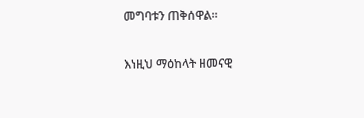መግባቱን ጠቅሰዋል።

እነዚህ ማዕከላት ዘመናዊ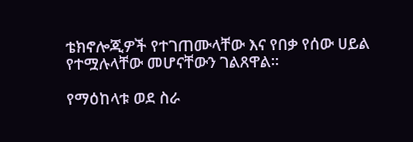ቴክኖሎጂዎች የተገጠሙላቸው እና የበቃ የሰው ሀይል የተሟሉላቸው መሆናቸውን ገልጸዋል።

የማዕከላቱ ወደ ስራ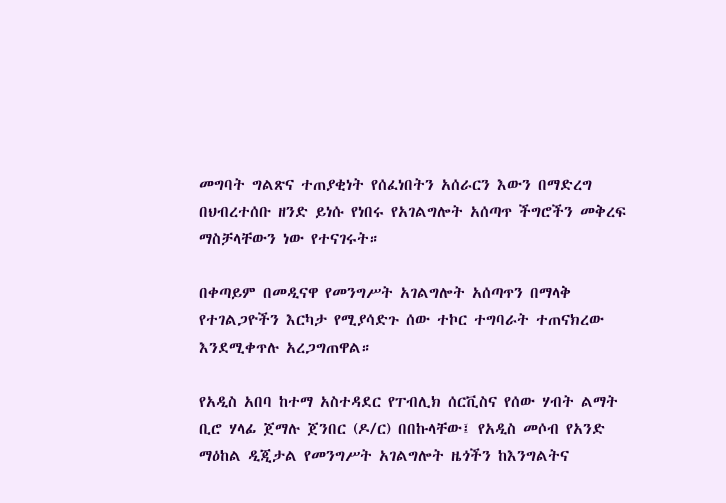መግባት ግልጽና ተጠያቂነት የሰፈነበትን አሰራርን እውን በማድረግ በህብረተሰቡ ዘንድ ይነሱ የነበሩ የአገልግሎት አሰጣጥ ችግሮችን መቅረፍ ማስቻላቸውን ነው የተናገሩት።

በቀጣይም በመዲናዋ የመንግሥት አገልግሎት አሰጣጥን በማላቅ የተገልጋዮችን እርካታ የሚያሳድጉ ሰው ተኮር ተግባራት ተጠናክረው እንደሚቀጥሉ አረጋግጠዋል።

የአዲስ አበባ ከተማ አስተዳደር የፐብሊክ ሰርቪስና የሰው ሃብት ልማት ቢሮ ሃላፊ ጀማሉ ጀንበር (ዶ/ር) በበኩላቸው፤ የአዲስ መሶብ የአንድ ማዕከል ዲጂታል የመንግሥት አገልግሎት ዜጎችን ከእንግልትና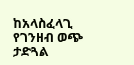ከአላስፈላጊ የገንዘብ ወጭ ታድጓል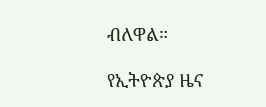ብለዋል።

የኢትዮጵያ ዜና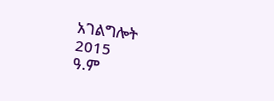አገልግሎት
2015
ዓ.ም